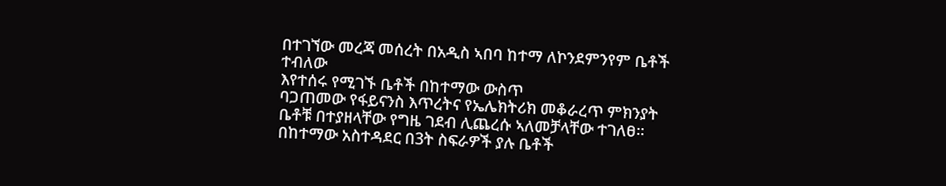በተገኘው መረጃ መሰረት በአዲስ ኣበባ ከተማ ለኮንደምንየም ቤቶች ተብለው
እየተሰሩ የሚገኙ ቤቶች በከተማው ውስጥ
ባጋጠመው የፋይናንስ እጥረትና የኤሌክትሪክ መቆራረጥ ምክንያት ቤቶቹ በተያዘላቸው የግዜ ገደብ ሊጨረሱ ኣለመቻላቸው ተገለፀ።
በከተማው አስተዳደር በ3ት ስፍራዎች ያሉ ቤቶች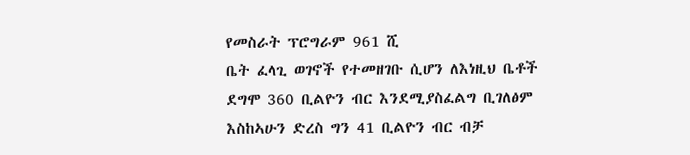የመስራት ፕሮግራም 961 ሺ
ቤት ፈላጊ ወገኖች የተመዘገቡ ሲሆን ለእነዚህ ቤቶች ደግሞ 360 ቢልዮን ብር እንደሚያስፈልግ ቢገለፅም እስከኣሁን ድረስ ግን 41 ቢልዮን ብር ብቻ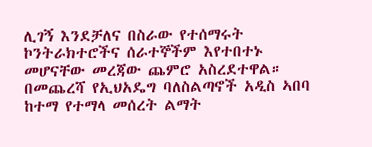ሊገኝ እንደቻለና በስራው የተሰማሩት
ኮንትራክተሮችና ሰራተኞችም እየተበተኑ መሆናቸው መረጃው ጨምሮ አስረደተዋል።
በመጨረሻ የኢህአዴግ ባለስልጣኖች አዲስ ኣበባ ከተማ የተማላ መሰረት ልማት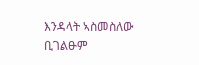እንዳላት ኣስመስለው ቢገልፁም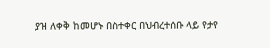ያዝ ለቀቅ ከመሆኑ በስተቀር በህብረተሰቡ ላይ የታየ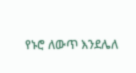የኑሮ ለውጥ እንደሌለ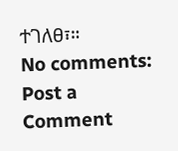ተገለፀ፣።
No comments:
Post a Comment